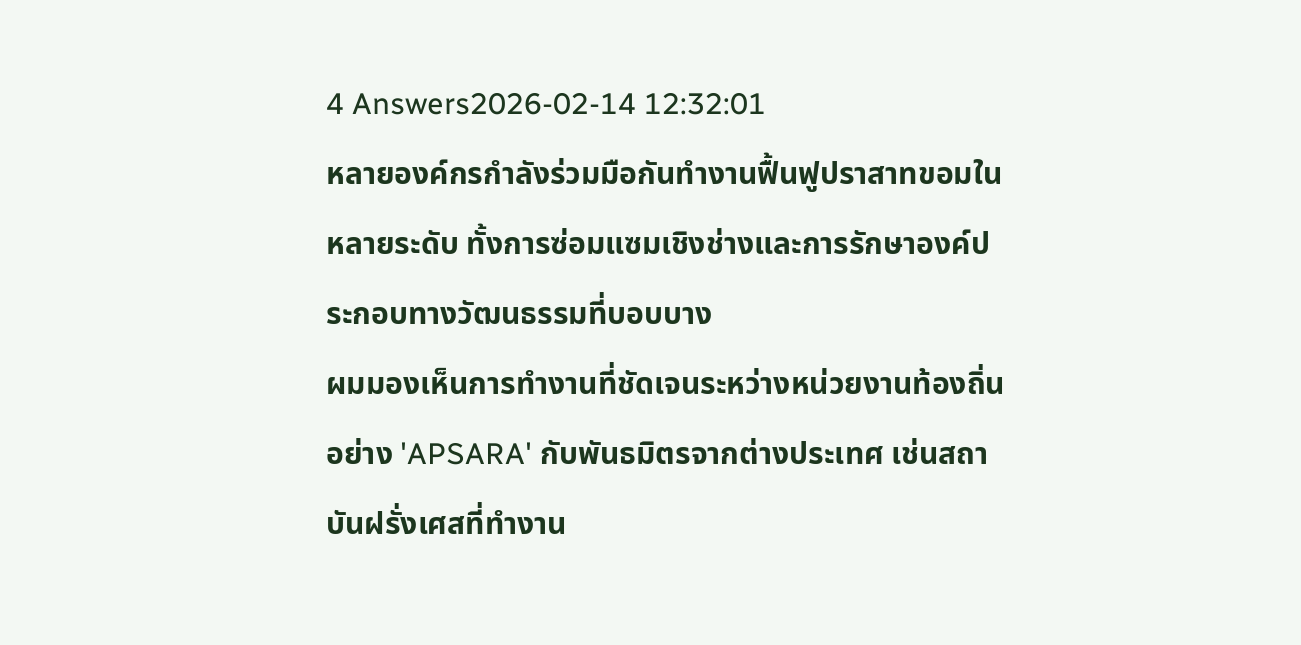4 Answers2026-02-14 12:32:01
หลายองค์กรกำลังร่วมมือกันทำงานฟื้นฟูปราสาทขอมในหลายระดับ ทั้งการซ่อมแซมเชิงช่างและการรักษาองค์ประกอบทางวัฒนธรรมที่บอบบาง
ผมมองเห็นการทำงานที่ชัดเจนระหว่างหน่วยงานท้องถิ่นอย่าง 'APSARA' กับพันธมิตรจากต่างประเทศ เช่นสถาบันฝรั่งเศสที่ทำงาน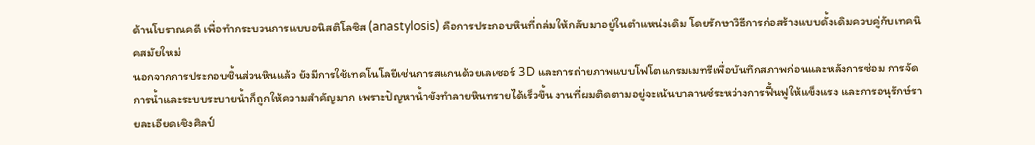ด้านโบราณคดี เพื่อทำกระบวนการแบบอนิสติโลซิส (anastylosis) คือการประกอบหินที่ถล่มให้กลับมาอยู่ในตำแหน่งเดิม โดยรักษาวิธีการก่อสร้างแบบดั้งเดิมควบคู่กับเทคนิคสมัยใหม่
นอกจากการประกอบชิ้นส่วนหินแล้ว ยังมีการใช้เทคโนโลยีเช่นการสแกนด้วยเลเซอร์ 3D และการถ่ายภาพแบบโฟโตแกรมเมทรีเพื่อบันทึกสภาพก่อนและหลังการซ่อม การจัดการน้ำและระบบระบายน้ำก็ถูกให้ความสำคัญมาก เพราะปัญหาน้ำขังทำลายหินทรายได้เร็วขึ้น งานที่ผมติดตามอยู่จะเน้นบาลานซ์ระหว่างการฟื้นฟูให้แข็งแรง และการอนุรักษ์รายละเอียดเชิงศิลป์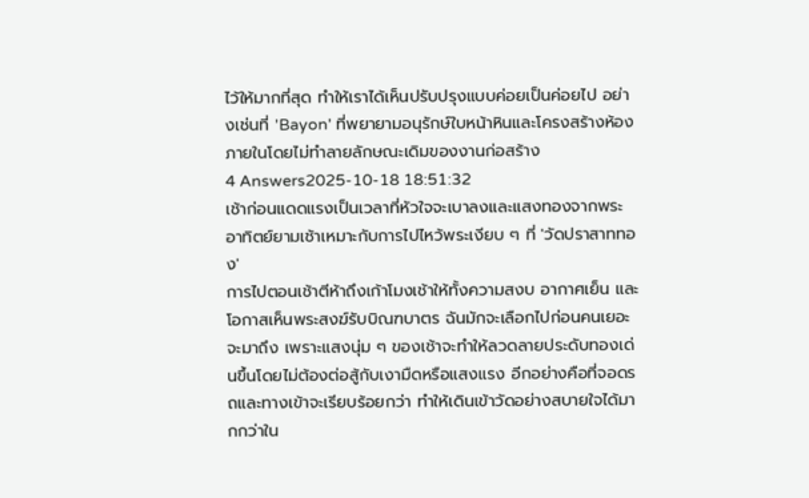ไว้ให้มากที่สุด ทำให้เราได้เห็นปรับปรุงแบบค่อยเป็นค่อยไป อย่างเช่นที่ 'Bayon' ที่พยายามอนุรักษ์ใบหน้าหินและโครงสร้างห้องภายในโดยไม่ทำลายลักษณะเดิมของงานก่อสร้าง
4 Answers2025-10-18 18:51:32
เช้าก่อนแดดแรงเป็นเวลาที่หัวใจจะเบาลงและแสงทองจากพระอาทิตย์ยามเช้าเหมาะกับการไปไหว้พระเงียบ ๆ ที่ 'วัดปราสาททอง'
การไปตอนเช้าตีห้าถึงเก้าโมงเช้าให้ทั้งความสงบ อากาศเย็น และโอกาสเห็นพระสงฆ์รับบิณฑบาตร ฉันมักจะเลือกไปก่อนคนเยอะจะมาถึง เพราะแสงนุ่ม ๆ ของเช้าจะทำให้ลวดลายประดับทองเด่นขึ้นโดยไม่ต้องต่อสู้กับเงามืดหรือแสงแรง อีกอย่างคือที่จอดรถและทางเข้าจะเรียบร้อยกว่า ทำให้เดินเข้าวัดอย่างสบายใจได้มากกว่าใน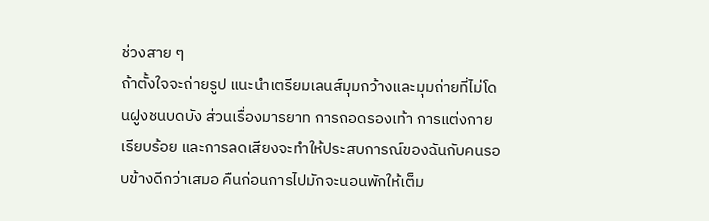ช่วงสาย ๆ
ถ้าตั้งใจจะถ่ายรูป แนะนำเตรียมเลนส์มุมกว้างและมุมถ่ายที่ไม่โดนฝูงชนบดบัง ส่วนเรื่องมารยาท การถอดรองเท้า การแต่งกายเรียบร้อย และการลดเสียงจะทำให้ประสบการณ์ของฉันกับคนรอบข้างดีกว่าเสมอ คืนก่อนการไปมักจะนอนพักให้เต็ม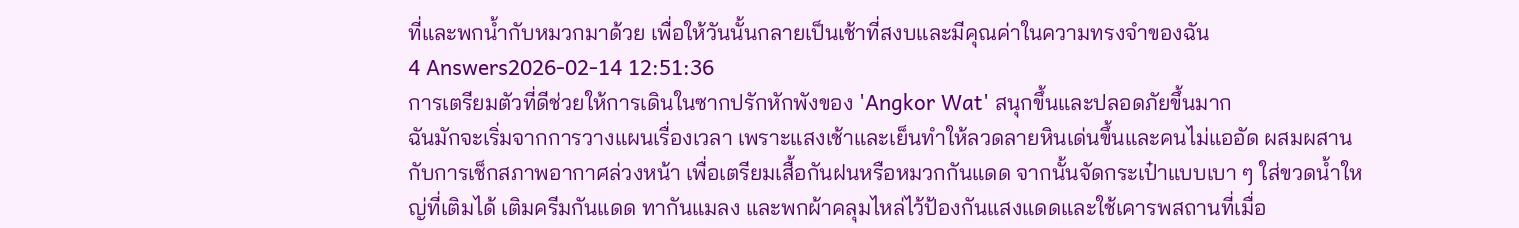ที่และพกน้ำกับหมวกมาด้วย เพื่อให้วันนั้นกลายเป็นเช้าที่สงบและมีคุณค่าในความทรงจำของฉัน
4 Answers2026-02-14 12:51:36
การเตรียมตัวที่ดีช่วยให้การเดินในซากปรักหักพังของ 'Angkor Wat' สนุกขึ้นและปลอดภัยขึ้นมาก
ฉันมักจะเริ่มจากการวางแผนเรื่องเวลา เพราะแสงเช้าและเย็นทำให้ลวดลายหินเด่นขึ้นและคนไม่แออัด ผสมผสานกับการเช็กสภาพอากาศล่วงหน้า เพื่อเตรียมเสื้อกันฝนหรือหมวกกันแดด จากนั้นจัดกระเป๋าแบบเบา ๆ ใส่ขวดน้ำใหญ่ที่เติมได้ เติมครีมกันแดด ทากันแมลง และพกผ้าคลุมไหล่ไว้ป้องกันแสงแดดและใช้เคารพสถานที่เมื่อ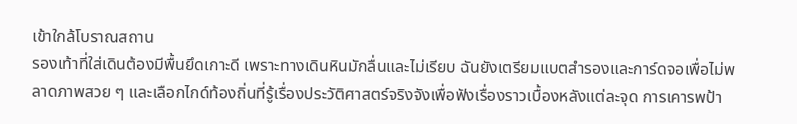เข้าใกล้โบราณสถาน
รองเท้าที่ใส่เดินต้องมีพื้นยึดเกาะดี เพราะทางเดินหินมักลื่นและไม่เรียบ ฉันยังเตรียมแบตสำรองและการ์ดจอเพื่อไม่พลาดภาพสวย ๆ และเลือกไกด์ท้องถิ่นที่รู้เรื่องประวัติศาสตร์จริงจังเพื่อฟังเรื่องราวเบื้องหลังแต่ละจุด การเคารพป้า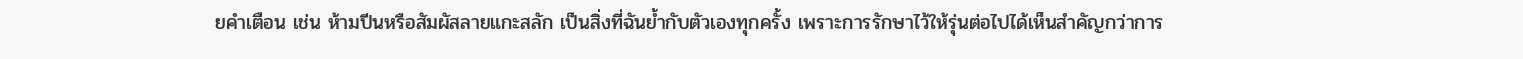ยคำเตือน เช่น ห้ามปีนหรือสัมผัสลายแกะสลัก เป็นสิ่งที่ฉันย้ำกับตัวเองทุกครั้ง เพราะการรักษาไว้ให้รุ่นต่อไปได้เห็นสำคัญกว่าการ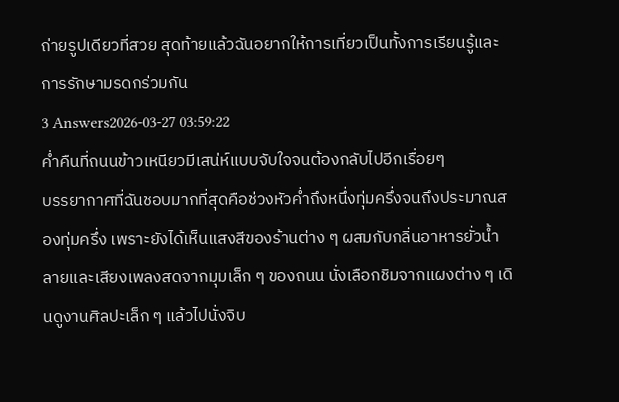ถ่ายรูปเดียวที่สวย สุดท้ายแล้วฉันอยากให้การเที่ยวเป็นทั้งการเรียนรู้และการรักษามรดกร่วมกัน
3 Answers2026-03-27 03:59:22
ค่ำคืนที่ถนนข้าวเหนียวมีเสน่ห์แบบจับใจจนต้องกลับไปอีกเรื่อยๆ
บรรยากาศที่ฉันชอบมากที่สุดคือช่วงหัวค่ำถึงหนึ่งทุ่มครึ่งจนถึงประมาณสองทุ่มครึ่ง เพราะยังได้เห็นแสงสีของร้านต่าง ๆ ผสมกับกลิ่นอาหารยั่วน้ำลายและเสียงเพลงสดจากมุมเล็ก ๆ ของถนน นั่งเลือกชิมจากแผงต่าง ๆ เดินดูงานศิลปะเล็ก ๆ แล้วไปนั่งจิบ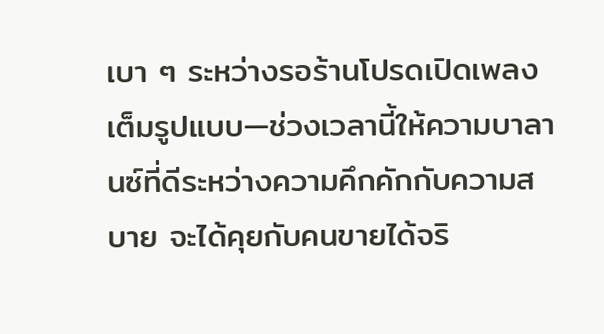เบา ๆ ระหว่างรอร้านโปรดเปิดเพลงเต็มรูปแบบ—ช่วงเวลานี้ให้ความบาลานซ์ที่ดีระหว่างความคึกคักกับความสบาย จะได้คุยกับคนขายได้จริ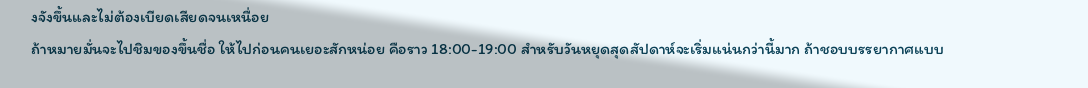งจังขึ้นและไม่ต้องเบียดเสียดจนเหนื่อย
ถ้าหมายมั่นจะไปชิมของขึ้นชื่อ ให้ไปก่อนคนเยอะสักหน่อย คือราว 18:00-19:00 สำหรับวันหยุดสุดสัปดาห์จะเริ่มแน่นกว่านี้มาก ถ้าชอบบรรยากาศแบบ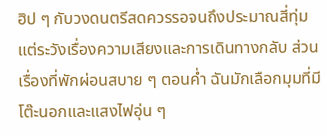ฮิป ๆ กับวงดนตรีสดควรรอจนถึงประมาณสี่ทุ่ม แต่ระวังเรื่องความเสียงและการเดินทางกลับ ส่วนเรื่องที่พักผ่อนสบาย ๆ ตอนค่ำ ฉันมักเลือกมุมที่มีโต๊ะนอกและแสงไฟอุ่น ๆ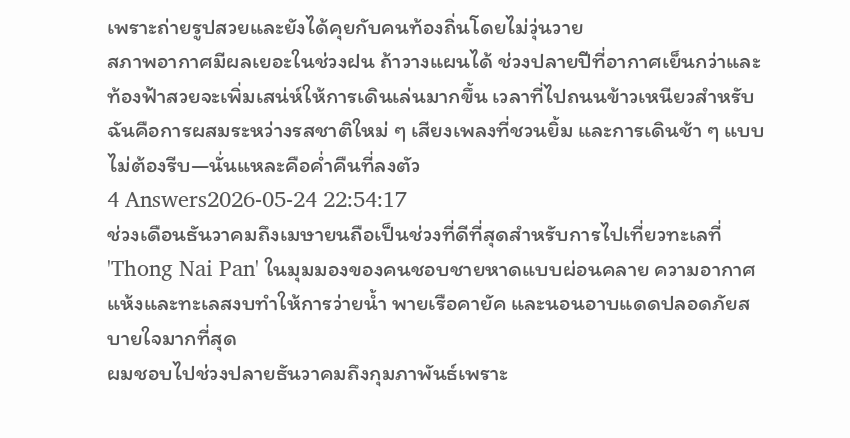เพราะถ่ายรูปสวยและยังได้คุยกับคนท้องถิ่นโดยไม่วุ่นวาย
สภาพอากาศมีผลเยอะในช่วงฝน ถ้าวางแผนได้ ช่วงปลายปีที่อากาศเย็นกว่าและท้องฟ้าสวยจะเพิ่มเสน่ห์ให้การเดินเล่นมากขึ้น เวลาที่ไปถนนข้าวเหนียวสำหรับฉันคือการผสมระหว่างรสชาติใหม่ ๆ เสียงเพลงที่ชวนยิ้ม และการเดินช้า ๆ แบบไม่ต้องรีบ—นั่นแหละคือค่ำคืนที่ลงตัว
4 Answers2026-05-24 22:54:17
ช่วงเดือนธันวาคมถึงเมษายนถือเป็นช่วงที่ดีที่สุดสำหรับการไปเที่ยวทะเลที่ 'Thong Nai Pan' ในมุมมองของคนชอบชายหาดแบบผ่อนคลาย ความอากาศแห้งและทะเลสงบทำให้การว่ายน้ำ พายเรือคายัค และนอนอาบแดดปลอดภัยสบายใจมากที่สุด
ผมชอบไปช่วงปลายธันวาคมถึงกุมภาพันธ์เพราะ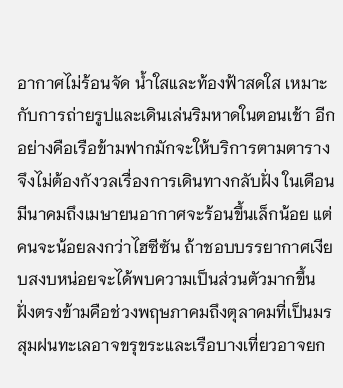อากาศไม่ร้อนจัด น้ำใสและท้องฟ้าสดใส เหมาะกับการถ่ายรูปและเดินเล่นริมหาดในตอนเช้า อีกอย่างคือเรือข้ามฟากมักจะให้บริการตามตาราง จึงไม่ต้องกังวลเรื่องการเดินทางกลับฝั่ง ในเดือนมีนาคมถึงเมษายนอากาศจะร้อนขึ้นเล็กน้อย แต่คนจะน้อยลงกว่าไฮซีซัน ถ้าชอบบรรยากาศเงียบสงบหน่อยจะได้พบความเป็นส่วนตัวมากขึ้น
ฝั่งตรงข้ามคือช่วงพฤษภาคมถึงตุลาคมที่เป็นมรสุมฝนทะเลอาจขรุขระและเรือบางเที่ยวอาจยก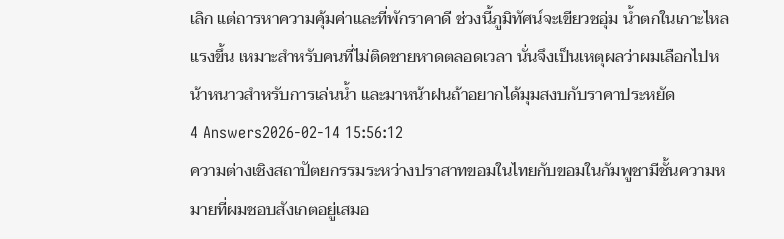เลิก แต่ถารหาความคุ้มค่าและที่พักราคาดี ช่วงนี้ภูมิทัศน์จะเขียวชอุ่ม น้ำตกในเกาะไหลแรงขึ้น เหมาะสำหรับคนที่ไม่ติดชายหาดตลอดเวลา นั่นจึงเป็นเหตุผลว่าผมเลือกไปหน้าหนาวสำหรับการเล่นน้ำ และมาหน้าฝนถ้าอยากได้มุมสงบกับราคาประหยัด
4 Answers2026-02-14 15:56:12
ความต่างเชิงสถาปัตยกรรมระหว่างปราสาทขอมในไทยกับขอมในกัมพูชามีชั้นความหมายที่ผมชอบสังเกตอยู่เสมอ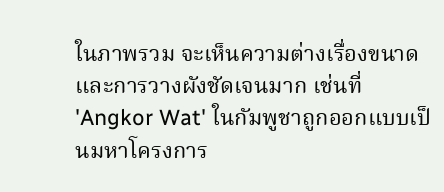ในภาพรวม จะเห็นความต่างเรื่องขนาดและการวางผังชัดเจนมาก เช่นที่ 'Angkor Wat' ในกัมพูชาถูกออกแบบเป็นมหาโครงการ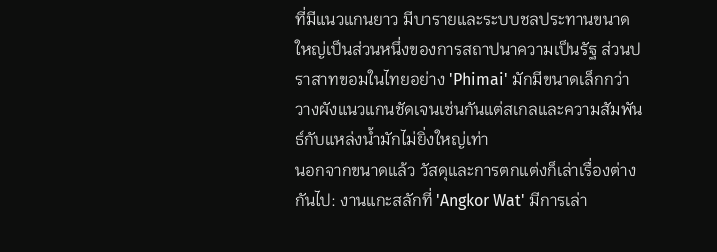ที่มีแนวแกนยาว มีบารายและระบบชลประทานขนาดใหญ่เป็นส่วนหนึ่งของการสถาปนาความเป็นรัฐ ส่วนปราสาทขอมในไทยอย่าง 'Phimai' มักมีขนาดเล็กกว่า วางผังแนวแกนชัดเจนเช่นกันแต่สเกลและความสัมพันธ์กับแหล่งน้ำมักไม่ยิ่งใหญ่เท่า
นอกจากขนาดแล้ว วัสดุและการตกแต่งก็เล่าเรื่องต่างกันไป: งานแกะสลักที่ 'Angkor Wat' มีการเล่า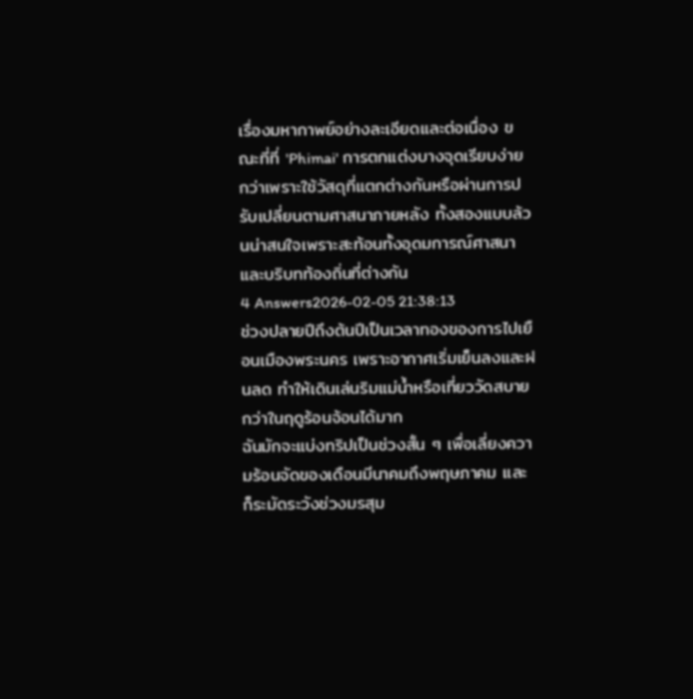เรื่องมหากาพย์อย่างละเอียดและต่อเนื่อง ขณะที่ที่ 'Phimai' การตกแต่งบางจุดเรียบง่ายกว่าเพราะใช้วัสดุที่แตกต่างกันหรือผ่านการปรับเปลี่ยนตามศาสนาภายหลัง ทั้งสองแบบล้วนน่าสนใจเพราะสะท้อนทั้งอุดมการณ์ศาสนาและบริบทท้องถิ่นที่ต่างกัน
4 Answers2026-02-05 21:38:13
ช่วงปลายปีถึงต้นปีเป็นเวลาทองของการไปเยือนเมืองพระนคร เพราะอากาศเริ่มเย็นลงและฝนลด ทำให้เดินเล่นริมแม่น้ำหรือเที่ยววัดสบายกว่าในฤดูร้อนจ้อนได้มาก
ฉันมักจะแบ่งทริปเป็นช่วงสั้น ๆ เพื่อเลี่ยงความร้อนจัดของเดือนมีนาคมถึงพฤษภาคม และก็ระมัดระวังช่วงมรสุม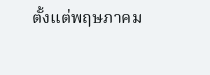ตั้งแต่พฤษภาคม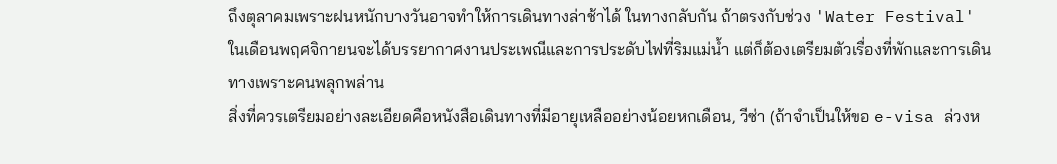ถึงตุลาคมเพราะฝนหนักบางวันอาจทำให้การเดินทางล่าช้าได้ ในทางกลับกัน ถ้าตรงกับช่วง 'Water Festival' ในเดือนพฤศจิกายนจะได้บรรยากาศงานประเพณีและการประดับไฟที่ริมแม่น้ำ แต่ก็ต้องเตรียมตัวเรื่องที่พักและการเดินทางเพราะคนพลุกพล่าน
สิ่งที่ควรเตรียมอย่างละเอียดคือหนังสือเดินทางที่มีอายุเหลืออย่างน้อยหกเดือน, วีซ่า (ถ้าจำเป็นให้ขอ e-visa ล่วงห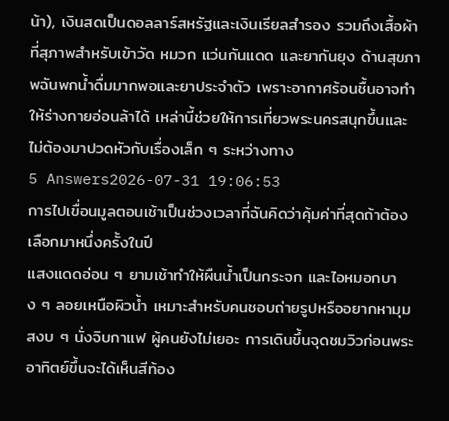น้า), เงินสดเป็นดอลลาร์สหรัฐและเงินเรียลสำรอง รวมถึงเสื้อผ้าที่สุภาพสำหรับเข้าวัด หมวก แว่นกันแดด และยากันยุง ด้านสุขภาพฉันพกน้ำดื่มมากพอและยาประจำตัว เพราะอากาศร้อนชื้นอาจทำให้ร่างกายอ่อนล้าได้ เหล่านี้ช่วยให้การเที่ยวพระนครสนุกขึ้นและไม่ต้องมาปวดหัวกับเรื่องเล็ก ๆ ระหว่างทาง
5 Answers2026-07-31 19:06:53
การไปเขื่อนมูลตอนเช้าเป็นช่วงเวลาที่ฉันคิดว่าคุ้มค่าที่สุดถ้าต้องเลือกมาหนึ่งครั้งในปี
แสงแดดอ่อน ๆ ยามเช้าทำให้ผืนน้ำเป็นกระจก และไอหมอกบาง ๆ ลอยเหนือผิวน้ำ เหมาะสำหรับคนชอบถ่ายรูปหรืออยากหามุมสงบ ๆ นั่งจิบกาแฟ ผู้คนยังไม่เยอะ การเดินขึ้นจุดชมวิวก่อนพระอาทิตย์ขึ้นจะได้เห็นสีท้อง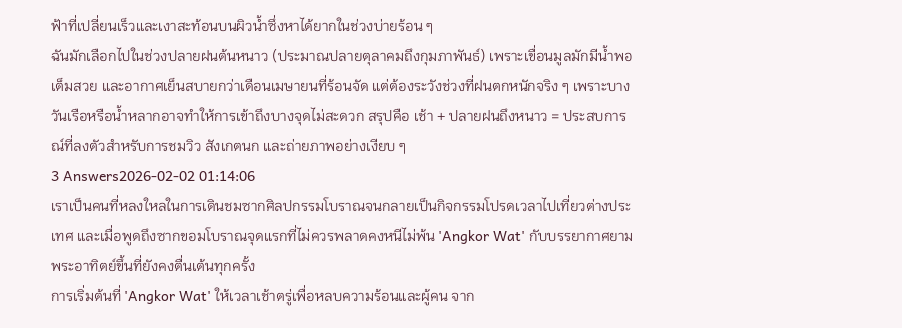ฟ้าที่เปลี่ยนเร็วและเงาสะท้อนบนผิวน้ำซึ่งหาได้ยากในช่วงบ่ายร้อน ๆ
ฉันมักเลือกไปในช่วงปลายฝนต้นหนาว (ประมาณปลายตุลาคมถึงกุมภาพันธ์) เพราะเขื่อนมูลมักมีน้ำพอเต็มสวย และอากาศเย็นสบายกว่าเดือนเมษายนที่ร้อนจัด แต่ต้องระวังช่วงที่ฝนตกหนักจริง ๆ เพราะบางวันเรือหรือน้ำหลากอาจทำให้การเข้าถึงบางจุดไม่สะดวก สรุปคือ เช้า + ปลายฝนถึงหนาว = ประสบการณ์ที่ลงตัวสำหรับการชมวิว สังเกตนก และถ่ายภาพอย่างเงียบ ๆ
3 Answers2026-02-02 01:14:06
เราเป็นคนที่หลงใหลในการเดินชมซากศิลปกรรมโบราณจนกลายเป็นกิจกรรมโปรดเวลาไปเที่ยวต่างประเทศ และเมื่อพูดถึงซากขอมโบราณจุดแรกที่ไม่ควรพลาดคงหนีไม่พ้น 'Angkor Wat' กับบรรยากาศยามพระอาทิตย์ขึ้นที่ยังคงตื่นเต้นทุกครั้ง
การเริ่มต้นที่ 'Angkor Wat' ให้เวลาเช้าตรู่เพื่อหลบความร้อนและผู้คน จาก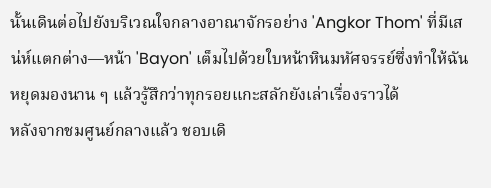นั้นเดินต่อไปยังบริเวณใจกลางอาณาจักรอย่าง 'Angkor Thom' ที่มีเสน่ห์แตกต่าง—หน้า 'Bayon' เต็มไปด้วยใบหน้าหินมหัศจรรย์ซึ่งทำให้ฉันหยุดมองนาน ๆ แล้วรู้สึกว่าทุกรอยแกะสลักยังเล่าเรื่องราวได้
หลังจากชมศูนย์กลางแล้ว ชอบเดิ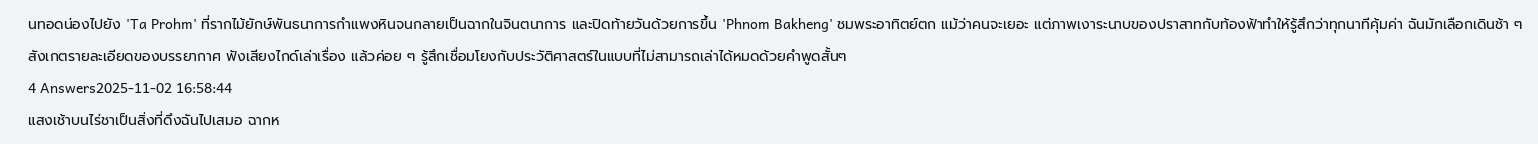นทอดน่องไปยัง 'Ta Prohm' ที่รากไม้ยักษ์พันธนาการกำแพงหินจนกลายเป็นฉากในจินตนาการ และปิดท้ายวันด้วยการขึ้น 'Phnom Bakheng' ชมพระอาทิตย์ตก แม้ว่าคนจะเยอะ แต่ภาพเงาระนาบของปราสาทกับท้องฟ้าทำให้รู้สึกว่าทุกนาทีคุ้มค่า ฉันมักเลือกเดินช้า ๆ สังเกตรายละเอียดของบรรยากาศ ฟังเสียงไกด์เล่าเรื่อง แล้วค่อย ๆ รู้สึกเชื่อมโยงกับประวัติศาสตร์ในแบบที่ไม่สามารถเล่าได้หมดด้วยคำพูดสั้นๆ
4 Answers2025-11-02 16:58:44
แสงเช้าบนไร่ชาเป็นสิ่งที่ดึงฉันไปเสมอ ฉากห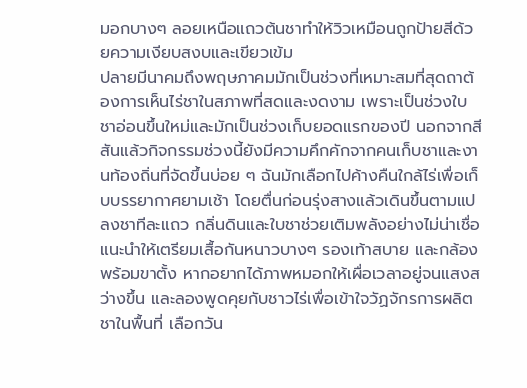มอกบางๆ ลอยเหนือแถวต้นชาทำให้วิวเหมือนถูกป้ายสีด้วยความเงียบสงบและเขียวเข้ม
ปลายมีนาคมถึงพฤษภาคมมักเป็นช่วงที่เหมาะสมที่สุดถาต้องการเห็นไร่ชาในสภาพที่สดและงดงาม เพราะเป็นช่วงใบชาอ่อนขึ้นใหม่และมักเป็นช่วงเก็บยอดแรกของปี นอกจากสีสันแล้วกิจกรรมช่วงนี้ยังมีความคึกคักจากคนเก็บชาและงานท้องถิ่นที่จัดขึ้นบ่อย ๆ ฉันมักเลือกไปค้างคืนใกล้ไร่เพื่อเก็บบรรยากาศยามเช้า โดยตื่นก่อนรุ่งสางแล้วเดินขึ้นตามแปลงชาทีละแถว กลิ่นดินและใบชาช่วยเติมพลังอย่างไม่น่าเชื่อ
แนะนำให้เตรียมเสื้อกันหนาวบางๆ รองเท้าสบาย และกล้องพร้อมขาตั้ง หากอยากได้ภาพหมอกให้เผื่อเวลาอยู่จนแสงสว่างขึ้น และลองพูดคุยกับชาวไร่เพื่อเข้าใจวัฏจักรการผลิตชาในพื้นที่ เลือกวัน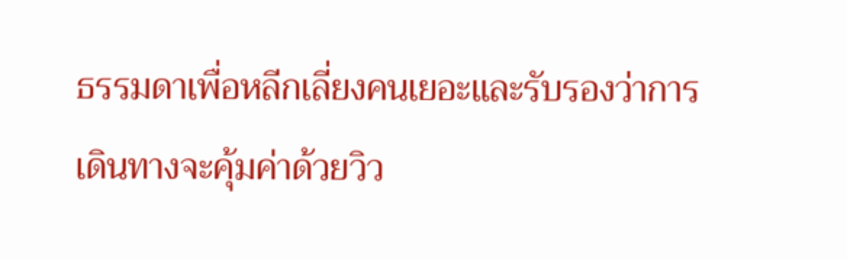ธรรมดาเพื่อหลีกเลี่ยงคนเยอะและรับรองว่าการเดินทางจะคุ้มค่าด้วยวิว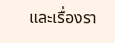และเรื่องรา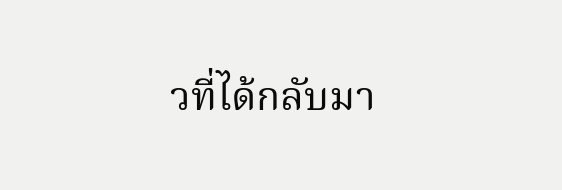วที่ได้กลับมา